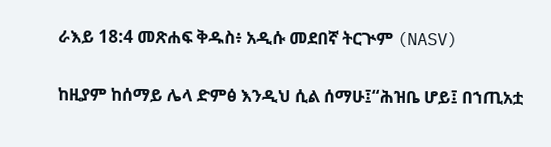ራእይ 18:4 መጽሐፍ ቅዱስ፥ አዲሱ መደበኛ ትርጒም (NASV)

ከዚያም ከሰማይ ሌላ ድምፅ እንዲህ ሲል ሰማሁ፤“ሕዝቤ ሆይ፤ በኀጢአቷ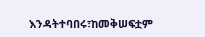እንዳትተባበሩ፣ከመቅሠፍቷም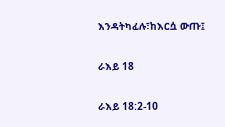እንዳትካፈሉ፣ከእርሷ ውጡ፤

ራእይ 18

ራእይ 18:2-10